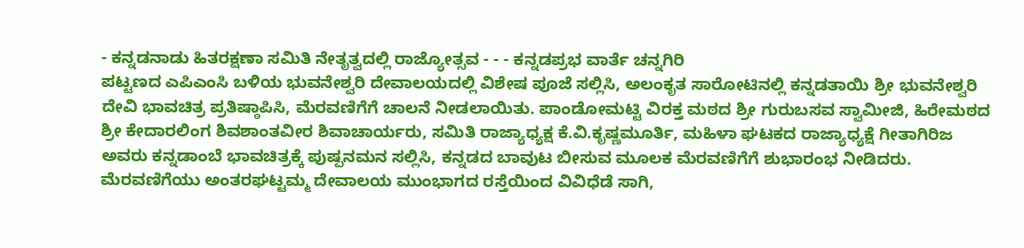- ಕನ್ನಡನಾಡು ಹಿತರಕ್ಷಣಾ ಸಮಿತಿ ನೇತೃತ್ವದಲ್ಲಿ ರಾಜ್ಯೋತ್ಸವ - - - ಕನ್ನಡಪ್ರಭ ವಾರ್ತೆ ಚನ್ನಗಿರಿ
ಪಟ್ಟಣದ ಎಪಿಎಂಸಿ ಬಳಿಯ ಭುವನೇಶ್ವರಿ ದೇವಾಲಯದಲ್ಲಿ ವಿಶೇಷ ಪೂಜೆ ಸಲ್ಲಿಸಿ, ಅಲಂಕೃತ ಸಾರೋಟಿನಲ್ಲಿ ಕನ್ನಡತಾಯಿ ಶ್ರೀ ಭುವನೇಶ್ವರಿ ದೇವಿ ಭಾವಚಿತ್ರ ಪ್ರತಿಷ್ಠಾಪಿಸಿ, ಮೆರವಣಿಗೆಗೆ ಚಾಲನೆ ನೀಡಲಾಯಿತು. ಪಾಂಡೋಮಟ್ಟಿ ವಿರಕ್ತ ಮಠದ ಶ್ರೀ ಗುರುಬಸವ ಸ್ವಾಮೀಜಿ, ಹಿರೇಮಠದ ಶ್ರೀ ಕೇದಾರಲಿಂಗ ಶಿವಶಾಂತವೀರ ಶಿವಾಚಾರ್ಯರು, ಸಮಿತಿ ರಾಜ್ಯಾಧ್ಯಕ್ಷ ಕೆ.ವಿ.ಕೃಷ್ಣಮೂರ್ತಿ, ಮಹಿಳಾ ಘಟಕದ ರಾಜ್ಯಾಧ್ಯಕ್ಷೆ ಗೀತಾಗಿರಿಜ ಅವರು ಕನ್ನಡಾಂಬೆ ಭಾವಚಿತ್ರಕ್ಕೆ ಪುಷ್ಪನಮನ ಸಲ್ಲಿಸಿ, ಕನ್ನಡದ ಬಾವುಟ ಬೀಸುವ ಮೂಲಕ ಮೆರವಣಿಗೆಗೆ ಶುಭಾರಂಭ ನೀಡಿದರು.
ಮೆರವಣಿಗೆಯು ಅಂತರಘಟ್ಟಮ್ಮ ದೇವಾಲಯ ಮುಂಭಾಗದ ರಸ್ತೆಯಿಂದ ವಿವಿಧೆಡೆ ಸಾಗಿ,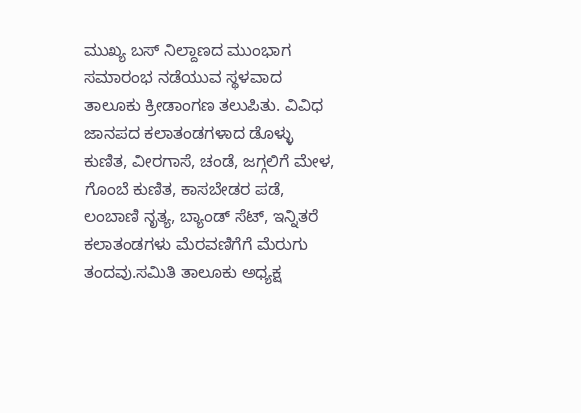ಮುಖ್ಯ ಬಸ್ ನಿಲ್ದಾಣದ ಮುಂಭಾಗ ಸಮಾರಂಭ ನಡೆಯುವ ಸ್ಥಳವಾದ ತಾಲೂಕು ಕ್ರೀಡಾಂಗಣ ತಲುಪಿತು. ವಿವಿಧ ಜಾನಪದ ಕಲಾತಂಡಗಳಾದ ಡೊಳ್ಳು ಕುಣಿತ, ವೀರಗಾಸೆ, ಚಂಡೆ, ಜಗ್ಗಲಿಗೆ ಮೇಳ, ಗೊಂಬೆ ಕುಣಿತ, ಕಾಸಬೇಡರ ಪಡೆ, ಲಂಬಾಣಿ ನೃತ್ಯ, ಬ್ಯಾಂಡ್ ಸೆಟ್, ಇನ್ನಿತರೆ ಕಲಾತಂಡಗಳು ಮೆರವಣಿಗೆಗೆ ಮೆರುಗು ತಂದವು.ಸಮಿತಿ ತಾಲೂಕು ಅಧ್ಯಕ್ಷ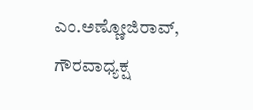ಎಂ.ಅಣ್ಣೋಜಿರಾವ್, ಗೌರವಾಧ್ಯಕ್ಷ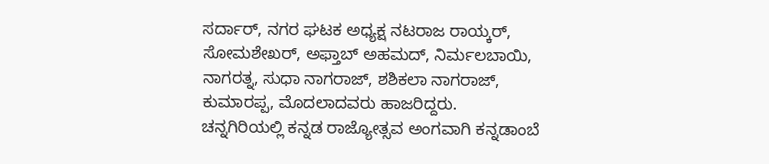ಸರ್ದಾರ್, ನಗರ ಘಟಕ ಅಧ್ಯಕ್ಷ ನಟರಾಜ ರಾಯ್ಕರ್, ಸೋಮಶೇಖರ್, ಅಫ್ತಾಬ್ ಅಹಮದ್, ನಿರ್ಮಲಬಾಯಿ, ನಾಗರತ್ನ, ಸುಧಾ ನಾಗರಾಜ್, ಶಶಿಕಲಾ ನಾಗರಾಜ್, ಕುಮಾರಪ್ಪ, ಮೊದಲಾದವರು ಹಾಜರಿದ್ದರು.
ಚನ್ನಗಿರಿಯಲ್ಲಿ ಕನ್ನಡ ರಾಜ್ಯೋತ್ಸವ ಅಂಗವಾಗಿ ಕನ್ನಡಾಂಬೆ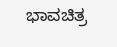ಭಾವಚಿತ್ರ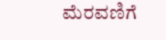ಮೆರವಣಿಗೆ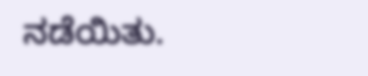ನಡೆಯಿತು.